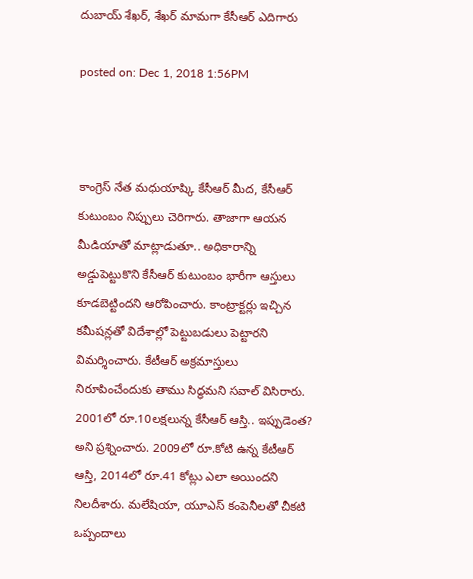దుబాయ్‌ శేఖర్‌, శేఖర్‌ మామగా కేసీఆర్ ఎదిగారు

posted on: Dec 1, 2018 1:56PM



కాంగ్రెస్ నేత మధుయాష్కి కేసీఆర్ మీద, కేసీఆర్‌ కుటుంబం నిప్పులు చెరిగారు. తాజాగా ఆయన మీడియాతో మాట్లాడుతూ.. అధికారాన్ని అడ్డుపెట్టుకొని కేసీఆర్‌ కుటుంబం భారీగా ఆస్తులు కూడబెట్టిందని ఆరోపించారు. కాంట్రాక్టర్లు ఇచ్చిన కమీషన్లతో విదేశాల్లో పెట్టుబడులు పెట్టారని విమర్శించారు. కేటీఆర్‌ అక్రమాస్తులు నిరూపించేందుకు తాము సిద్ధమని సవాల్ విసిరారు. 2001లో రూ.10లక్షలున్న కేసీఆర్‌ ఆస్తి.. ఇప్పుడెంత? అని ప్రశ్నించారు. 2009లో రూ.కోటి ఉన్న కేటీఆర్‌ ఆస్తి, 2014లో రూ.41 కోట్లు ఎలా అయిందని నిలదీశారు. మలేషియా, యూఎస్‌ కంపెనీలతో చీకటి ఒప్పందాలు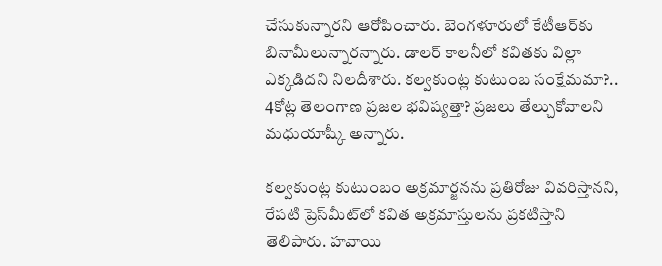చేసుకున్నారని ఆరోపించారు. బెంగళూరులో కేటీఆర్‌కు బినామీలున్నారన్నారు. డాలర్‌ కాలనీలో కవితకు విల్లా ఎక్కడిదని నిలదీశారు. కల్వకుంట్ల కుటుంబ సంక్షేమమా?.. 4కోట్ల తెలంగాణ ప్రజల భవిష్యత్తా? ప్రజలు తేల్చుకోవాలని మధుయాష్కీ అన్నారు.

కల్వకుంట్ల కుటుంబం అక్రమార్జనను ప్రతిరోజు వివరిస్తానని, రేపటి ప్రెస్‌మీట్‌లో కవిత అక్రమాస్తులను ప్రకటిస్తాని తెలిపారు. హవాయి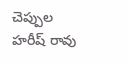చెప్పుల హరీష్ రావు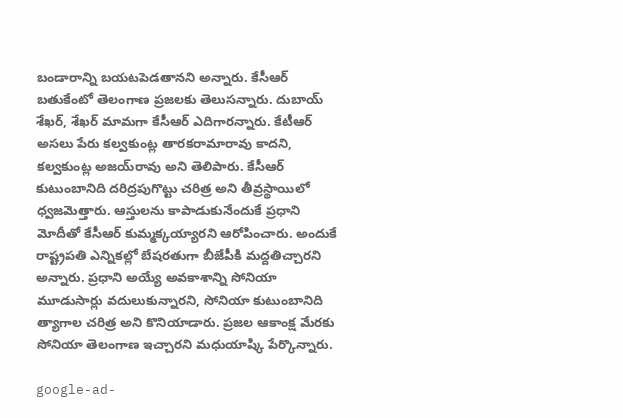బండారాన్ని బయటపెడతానని అన్నారు. కేసీఆర్‌ బతుకేంటో తెలంగాణ ప్రజలకు తెలుసన్నారు. దుబాయ్‌ శేఖర్‌, శేఖర్‌ మామగా కేసీఆర్ ఎదిగారన్నారు. కేటీఆర్ అసలు పేరు కల్వకుంట్ల తారకరామారావు కాదని, కల్వకుంట్ల అజయ్‌రావు అని తెలిపారు. కేసీఆర్‌ కుటుంబానిది దరిద్రపుగొట్టు చరిత్ర అని తీవ్రస్థాయిలో ధ్వజమెత్తారు. ఆస్తులను కాపాడుకునేందుకే ప్రధాని మోదీతో కేసీఆర్‌ కుమ్మక్కయ్యారని ఆరోపించారు. అందుకే రాష్ట్రపతి ఎన్నికల్లో బేషరతుగా బీజేపీకి మద్దతిచ్చారని అన్నారు. ప్రధాని అయ్యే అవకాశాన్ని సోనియా మూడుసార్లు వదులుకున్నారని, సోనియా కుటుంబానిది త్యాగాల చరిత్ర అని కొనియాడారు. ప్రజల ఆకాంక్ష మేరకు సోనియా తెలంగాణ ఇచ్చారని మధుయాష్కి పేర్కొన్నారు.

google-ad-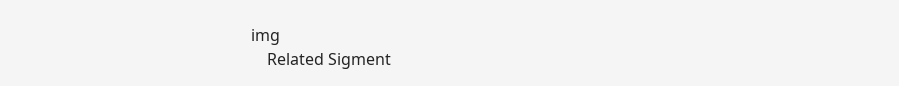img
    Related Sigment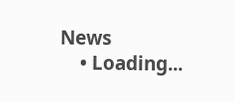News
    • Loading...